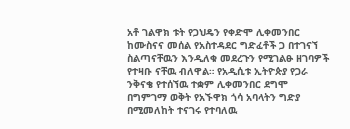አቶ ገልዋክ ቱት የጋህዴን የቀድሞ ሊቀመንበር ከሙስናና መሰል የአስተዳደር ግድፈቶች ጋ በተገናኘ ስልጣናቸዉን እንዲለቁ መደረጉን የሚገልፁ ዘገባዎች የተዛቡ ናቸዉ ብለዋል። የአዲሲቱ ኢትዮጵያ የጋራ ንቅናቄ የተሰኘዉ ተቋም ሊቀመንበር ደግሞ በግምገማ ወቅት የአኙዋክ ጎሳ አባላትን ግድያ በሚመለከት ተናገሩ የተባለዉ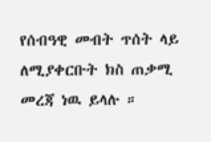የሰብዓዊ መብት ጥሰት ላይ ለሚያቀርቡት ክስ ጠቃሚ መረጃ ነዉ ይላሉ ።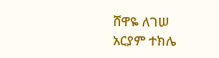ሸዋዬ ለገሠ
አርያም ተክሌ